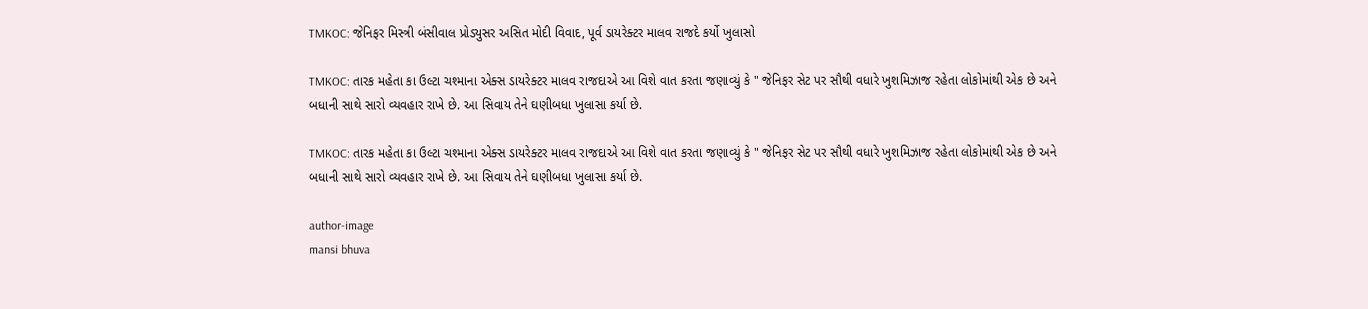TMKOC: જેનિફર મિસ્ત્રી બંસીવાલ પ્રોડ્યુસર અસિત મોદી વિવાદ, પૂર્વ ડાયરેક્ટર માલવ રાજદે કર્યો ખુલાસો

TMKOC: તારક મહેતા કા ઉલ્ટા ચશ્માના એક્સ ડાયરેક્ટર માલવ રાજદાએ આ વિશે વાત કરતા જણાવ્યું કે " જેનિફર સેટ પર સૌથી વધારે ખુશમિઝાજ રહેતા લોકોમાંથી એક છે અને બધાની સાથે સારો વ્યવહાર રાખે છે. આ સિવાય તેને ઘણીબધા ખુલાસા કર્યા છે.

TMKOC: તારક મહેતા કા ઉલ્ટા ચશ્માના એક્સ ડાયરેક્ટર માલવ રાજદાએ આ વિશે વાત કરતા જણાવ્યું કે " જેનિફર સેટ પર સૌથી વધારે ખુશમિઝાજ રહેતા લોકોમાંથી એક છે અને બધાની સાથે સારો વ્યવહાર રાખે છે. આ સિવાય તેને ઘણીબધા ખુલાસા કર્યા છે.

author-image
mansi bhuva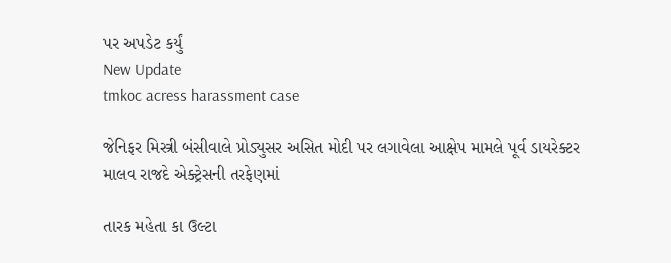પર અપડેટ કર્યું
New Update
tmkoc acress harassment case

જેનિફર મિસ્ત્રી બંસીવાલે પ્રોડ્યુસર અસિત મોદી પર લગાવેલા આક્ષેપ મામલે પૂર્વ ડાયરેક્ટર માલવ રાજદે એક્ટ્રેસની તરફેણમાં

તારક મહેતા કા ઉલ્ટા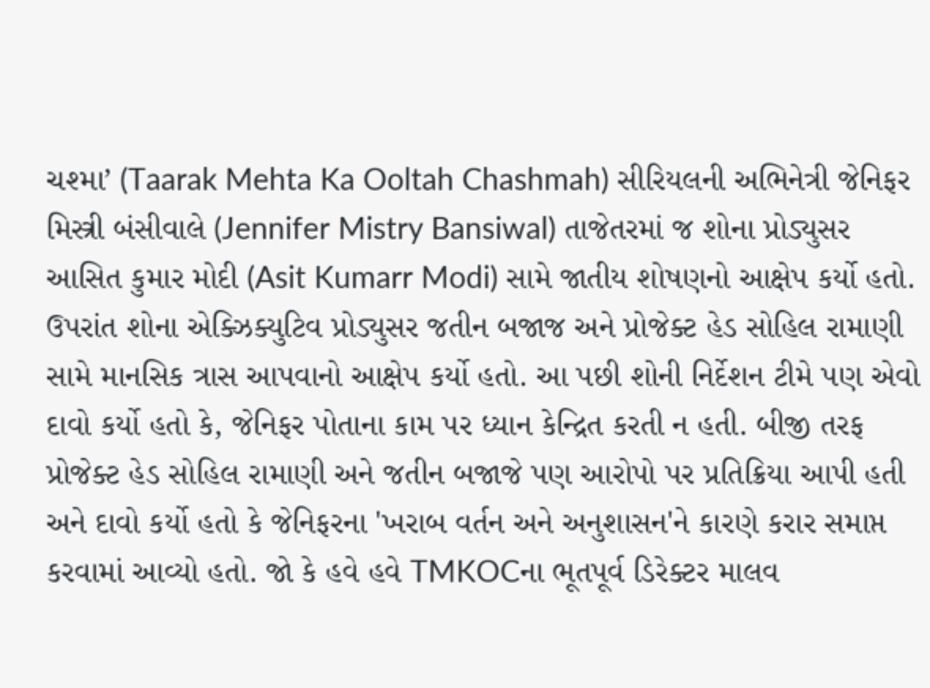ચશ્મા’ (Taarak Mehta Ka Ooltah Chashmah) સીરિયલની અભિનેત્રી જેનિફર મિસ્ત્રી બંસીવાલે (Jennifer Mistry Bansiwal) તાજેતરમાં જ શોના પ્રોડ્યુસર આસિત કુમાર મોદી (Asit Kumarr Modi) સામે જાતીય શોષણનો આક્ષેપ કર્યો હતો. ઉપરાંત શોના એક્ઝિક્યુટિવ પ્રોડ્યુસર જતીન બજાજ અને પ્રોજેક્ટ હેડ સોહિલ રામાણી સામે માનસિક ત્રાસ આપવાનો આક્ષેપ કર્યો હતો. આ પછી શોની નિર્દેશન ટીમે પણ એવો દાવો કર્યો હતો કે, જેનિફર પોતાના કામ પર ધ્યાન કેન્દ્રિત કરતી ન હતી. બીજી તરફ પ્રોજેક્ટ હેડ સોહિલ રામાણી અને જતીન બજાજે પણ આરોપો પર પ્રતિક્રિયા આપી હતી અને દાવો કર્યો હતો કે જેનિફરના 'ખરાબ વર્તન અને અનુશાસન'ને કારણે કરાર સમાપ્ત કરવામાં આવ્યો હતો. જો કે હવે હવે TMKOCના ભૂતપૂર્વ ડિરેક્ટર માલવ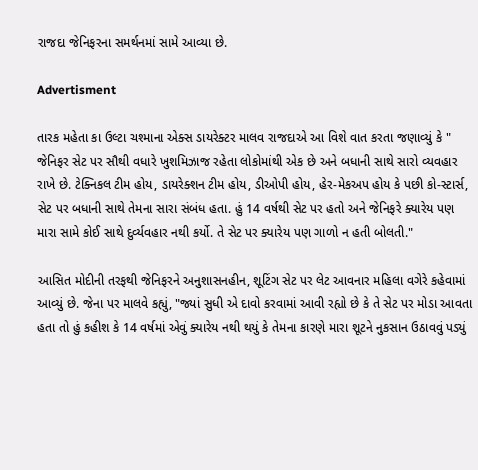રાજદા જેનિફરના સમર્થનમાં સામે આવ્યા છે.

Advertisment

તારક મહેતા કા ઉલ્ટા ચશ્માના એક્સ ડાયરેક્ટર માલવ રાજદાએ આ વિશે વાત કરતા જણાવ્યું કે " જેનિફર સેટ પર સૌથી વધારે ખુશમિઝાજ રહેતા લોકોમાંથી એક છે અને બધાની સાથે સારો વ્યવહાર રાખે છે. ટેક્નિકલ ટીમ હોય, ડાયરેક્શન ટીમ હોય, ડીઓપી હોય, હેર-મેકઅપ હોય કે પછી કો-સ્ટાર્સ, સેટ પર બધાની સાથે તેમના સારા સંબંધ હતા. હું 14 વર્ષથી સેટ પર હતો અને જેનિફરે ક્યારેય પણ મારા સામે કોઈ સાથે દુર્વ્યવહાર નથી કર્યો. તે સેટ પર ક્યારેય પણ ગાળો ન હતી બોલતી."

આસિત મોદીની તરફથી જેનિફરને અનુશાસનહીન, શૂટિંગ સેટ પર લેટ આવનાર મહિલા વગેરે કહેવામાં આવ્યું છે. જેના પર માલવે કહ્યું, "જ્યાં સુધી એ દાવો કરવામાં આવી રહ્યો છે કે તે સેટ પર મોડા આવતા હતા તો હું કહીશ કે 14 વર્ષમાં એવું ક્યારેય નથી થયું કે તેમના કારણે મારા શૂટને નુકસાન ઉઠાવવું પડ્યું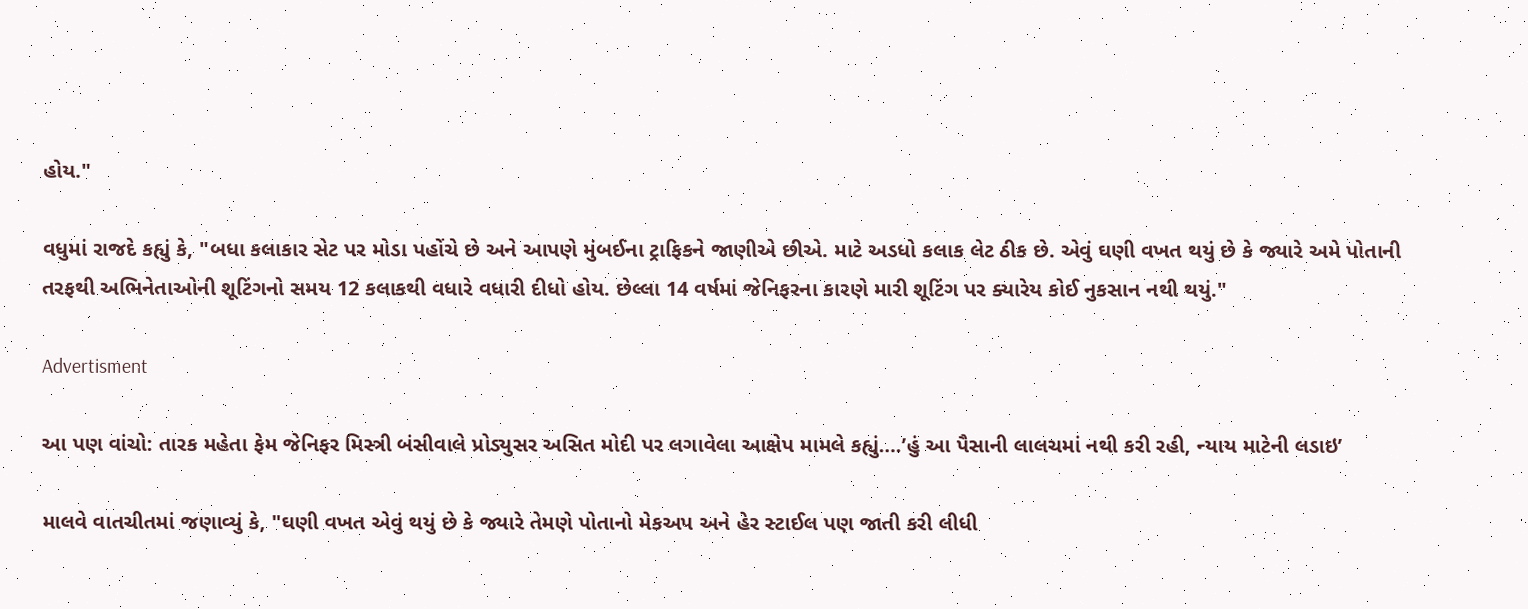હોય."

વધુમાં રાજદે કહ્યું કે, "બધા કલાકાર સેટ પર મોડા પહોંચે છે અને આપણે મુંબઈના ટ્રાફિકને જાણીએ છીએ. માટે અડધો કલાક લેટ ઠીક છે. એવું ઘણી વખત થયું છે કે જ્યારે અમે પોતાની તરફથી અભિનેતાઓની શૂટિંગનો સમય 12 કલાકથી વધારે વધારી દીધો હોય. છેલ્લા 14 વર્ષમાં જેનિફરના કારણે મારી શૂટિંગ પર ક્યારેય કોઈ નુકસાન નથી થયું."

Advertisment

આ પણ વાંચો: તારક મહેતા ફેમ જેનિફર મિસ્ત્રી બંસીવાલે પ્રોડ્યુસર અસિત મોદી પર લગાવેલા આક્ષેપ મામલે કહ્યું….’હું આ પૈસાની લાલચમાં નથી કરી રહી, ન્યાય માટેની લડાઇ’

માલવે વાતચીતમાં જણાવ્યું કે, "ઘણી વખત એવું થયું છે કે જ્યારે તેમણે પોતાનો મેકઅપ અને હેર સ્ટાઈલ પણ જાતી કરી લીધી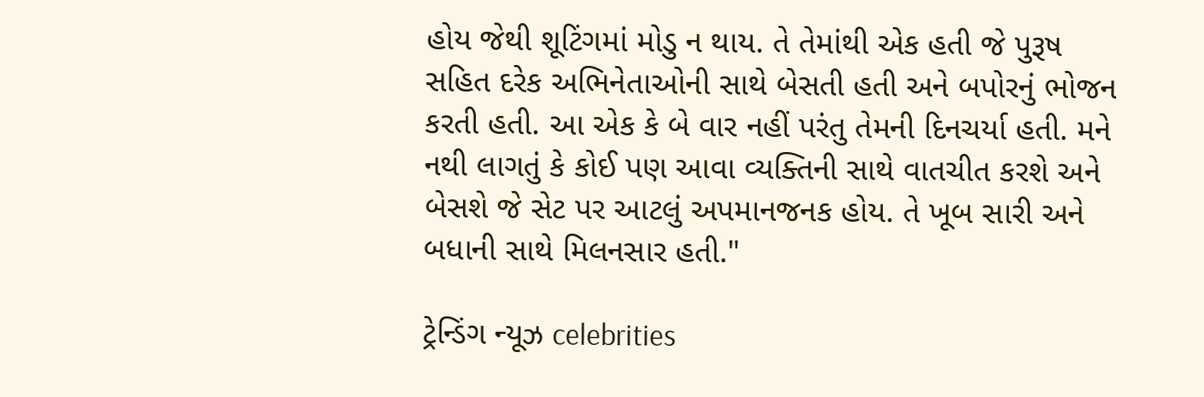હોય જેથી શૂટિંગમાં મોડુ ન થાય. તે તેમાંથી એક હતી જે પુરૂષ સહિત દરેક અભિનેતાઓની સાથે બેસતી હતી અને બપોરનું ભોજન કરતી હતી. આ એક કે બે વાર નહીં પરંતુ તેમની દિનચર્યા હતી. મને નથી લાગતું કે કોઈ પણ આવા વ્યક્તિની સાથે વાતચીત કરશે અને બેસશે જે સેટ પર આટલું અપમાનજનક હોય. તે ખૂબ સારી અને બધાની સાથે મિલનસાર હતી."

ટ્રેન્ડિંગ ન્યૂઝ celebrities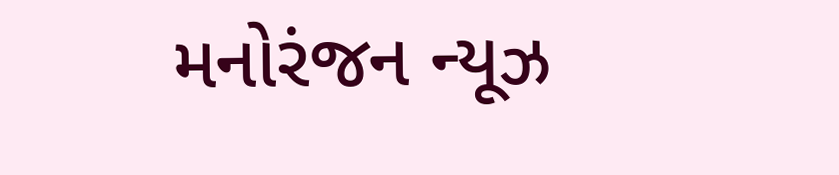મનોરંજન ન્યૂઝ